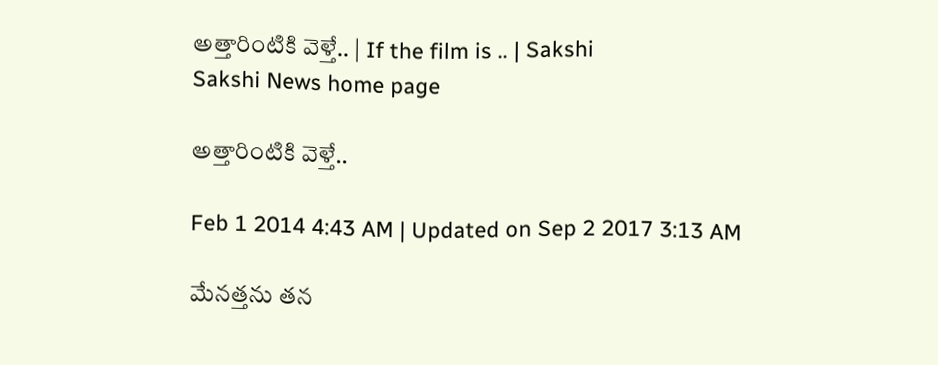అత్తారింటికి వెళ్తే.. | If the film is .. | Sakshi
Sakshi News home page

అత్తారింటికి వెళ్తే..

Feb 1 2014 4:43 AM | Updated on Sep 2 2017 3:13 AM

మేనత్తను తన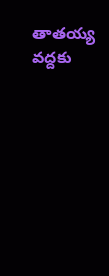తాతయ్య వద్దకు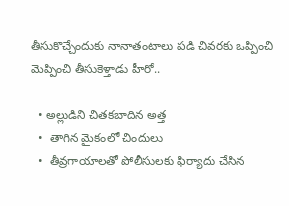తీసుకొచ్చేందుకు నానాతంటాలు పడి చివరకు ఒప్పించి మెప్పించి తీసుకెళ్తాడు హీరో..

  • అల్లుడిని చితకబాదిన అత్త
  •  తాగిన మైకంలో చిందులు
  •  తీవ్రగాయాలతో పోలీసులకు ఫిర్యాదు చేసిన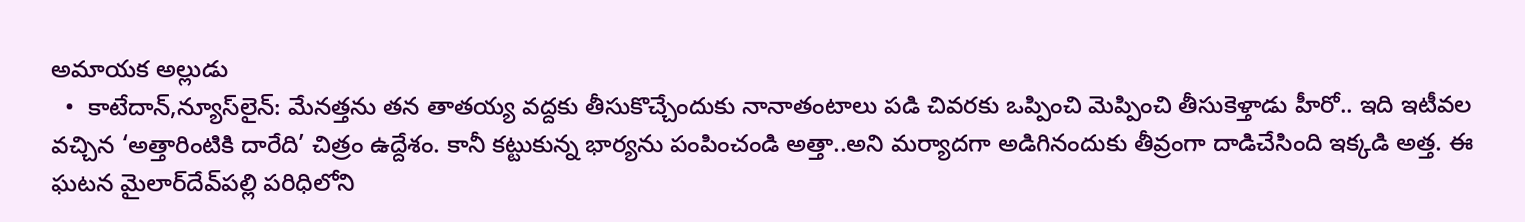అమాయక అల్లుడు
  •  కాటేదాన్,న్యూస్‌లైన్: మేనత్తను తన తాతయ్య వద్దకు తీసుకొచ్చేందుకు నానాతంటాలు పడి చివరకు ఒప్పించి మెప్పించి తీసుకెళ్తాడు హీరో.. ఇది ఇటీవల వచ్చిన ‘అత్తారింటికి దారేది’ చిత్రం ఉద్దేశం. కానీ కట్టుకున్న భార్యను పంపించండి అత్తా..అని మర్యాదగా అడిగినందుకు తీవ్రంగా దాడిచేసింది ఇక్కడి అత్త. ఈ ఘటన మైలార్‌దేవ్‌పల్లి పరిధిలోని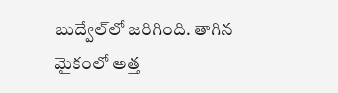బుద్వేల్‌లో జరిగింది. తాగిన మైకంలో అత్త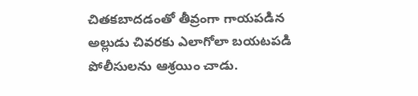చితకబాదడంతో తీవ్రంగా గాయపడిన అల్లుడు చివరకు ఎలాగోలా బయటపడి పోలీసులను ఆశ్రయిం చాడు.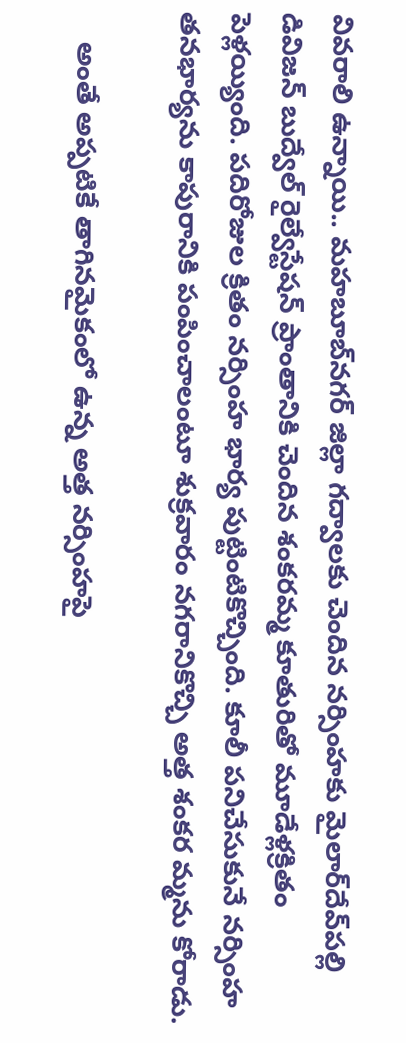వివరాలి ఉన్నాయి.. మహబూబ్‌నగర్ జిల్లా గద్వాలకు చెందిన నర్సింహకు మైలార్‌దేవ్‌పల్లి డివిజన్ బుద్వేల్ రైల్వేస్టేషన్ ప్రాంతానికి చెందిన శంకరమ్మ కూతురితో మూడేళ్లక్రితం పెళ్లయ్యింది. పదిరోజుల క్రితం నర్సింహ భార్య పుట్టింటికొచ్చింది. కూలీ పనిచేసుకునే నర్సింహ తనభార్యను కాపురానికి పంపించాలంటూ శుక్రవారం నగరానికొచ్చి అత్త శంకర మ్మను కోరాడు.

    అంతే అప్పటికే తాగినమైకంలో ఉన్న అత్త నర్సింహపై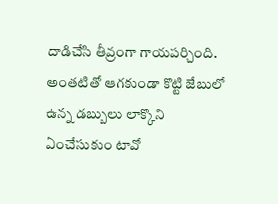దాడిచేసి తీవ్రంగా గాయపర్చింది. అంతటితో ఆగకుండా కొట్టి జేబులో ఉన్న డబ్బులు లాక్కొని ఏంచేసుకుం టావో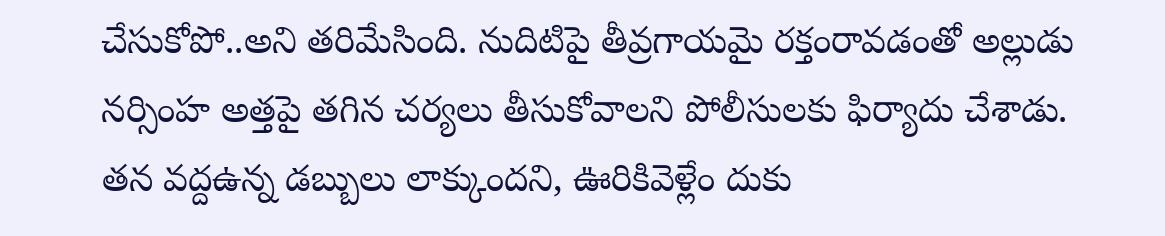చేసుకోపో..అని తరిమేసింది. నుదిటిపై తీవ్రగాయమై రక్తంరావడంతో అల్లుడు నర్సింహ అత్తపై తగిన చర్యలు తీసుకోవాలని పోలీసులకు ఫిర్యాదు చేశాడు. తన వద్దఉన్న డబ్బులు లాక్కుందని, ఊరికివెళ్లేం దుకు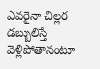ఎవరైనా చిల్లర డబ్బులిస్తే వెళ్లిపోతానంటూ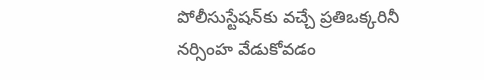పోలీసుస్టేషన్‌కు వచ్చే ప్రతిఒక్కరినీ నర్సింహ వేడుకోవడం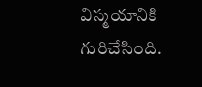విస్మయానికి గురిచేసింది.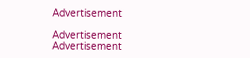Advertisement

Advertisement
Advertisement